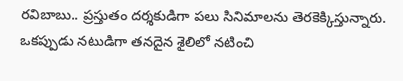రవిబాబు.. ప్రస్తుతం దర్శకుడిగా పలు సినిమాలను తెరకెక్కిస్తున్నారు. ఒకప్పుడు నటుడిగా తనదైన శైలిలో నటించి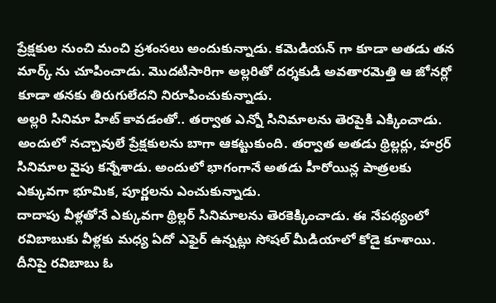ప్రేక్షకుల నుంచి మంచి ప్రశంసలు అందుకున్నాడు. కమెడియన్ గా కూడా అతడు తన మార్క్ ను చూపించాడు. మొదటిసారిగా అల్లరితో దర్శకుడి అవతారమెత్తి ఆ జోనర్లో కూడా తనకు తిరుగులేదని నిరూపించుకున్నాడు.
అల్లరి సినిమా హిట్ కావడంతో.. తర్వాత ఎన్నో సినిమాలను తెరపైకి ఎక్కించాడు. అందులో నచ్చావులే ప్రేక్షకులను బాగా ఆకట్టుకుంది. తర్వాత అతడు థ్రిల్లర్లు, హర్రర్ సినిమాల వైపు కన్నేశాడు. అందులో భాగంగానే అతడు హీరోయిన్ల పాత్రలకు ఎక్కువగా భూమిక, పూర్ణలను ఎంచుకున్నాడు.
దాదాపు వీళ్లతోనే ఎక్కువగా థ్రిల్లర్ సినిమాలను తెరకెక్కించాడు. ఈ నేపథ్యంలో రవిబాబుకు వీళ్లకు మధ్య ఏదో ఎఫైర్ ఉన్నట్లు సోషల్ మీడియాలో కోడై కూశాయి. దీనిపై రవిబాబు ఓ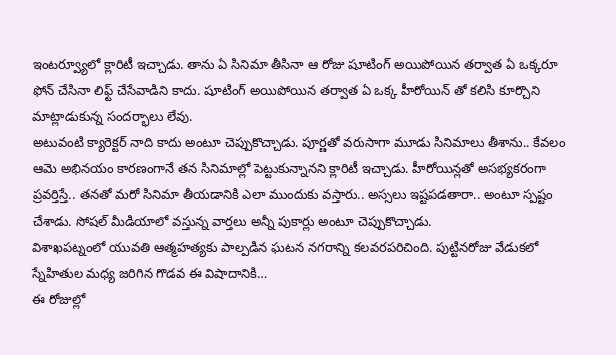ఇంటర్వ్యూలో క్లారిటీ ఇచ్చాడు. తాను ఏ సినిమా తీసినా ఆ రోజు షూటింగ్ అయిపోయిన తర్వాత ఏ ఒక్కరూ ఫోన్ చేసినా లిఫ్ట్ చేసేవాడిని కాదు. షూటింగ్ అయిపోయిన తర్వాత ఏ ఒక్క హీరోయిన్ తో కలిసి కూర్చొని మాట్లాడుకున్న సందర్భాలు లేవు.
అటువంటి క్యారెక్టర్ నాది కాదు అంటూ చెప్పుకొచ్చాడు. పూర్ణతో వరుసాగా మూడు సినిమాలు తీశాను.. కేవలం ఆమె అభినయం కారణంగానే తన సినిమాల్లో పెట్టుకున్నానని క్లారిటీ ఇచ్చాడు. హీరోయిన్లతో అసభ్యకరంగా ప్రవర్తిస్తే.. తనతో మరో సినిమా తీయడానికి ఎలా ముందుకు వస్తారు.. అస్సలు ఇష్టపడతారా.. అంటూ స్పష్టం చేశాడు. సోషల్ మీడియాలో వస్తున్న వార్తలు అన్నీ పుకార్లు అంటూ చెప్పుకొచ్చాడు.
విశాఖపట్నంలో యువతి ఆత్మహత్యకు పాల్పడిన ఘటన నగరాన్ని కలవరపరిచింది. పుట్టినరోజు వేడుకలో స్నేహితుల మధ్య జరిగిన గొడవ ఈ విషాదానికి…
ఈ రోజుల్లో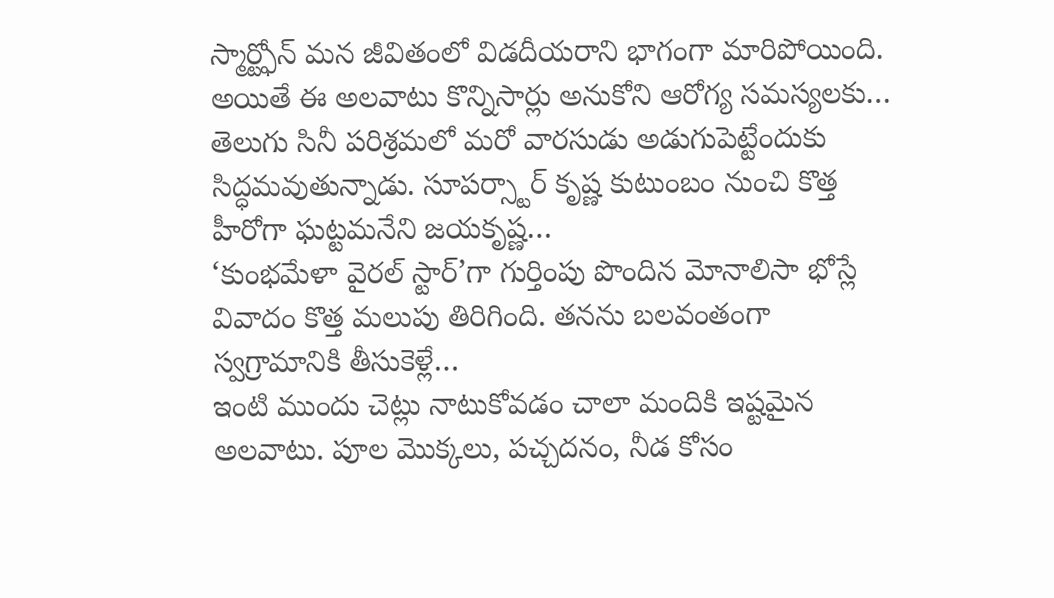స్మార్ట్ఫోన్ మన జీవితంలో విడదీయరాని భాగంగా మారిపోయింది. అయితే ఈ అలవాటు కొన్నిసార్లు అనుకోని ఆరోగ్య సమస్యలకు…
తెలుగు సినీ పరిశ్రమలో మరో వారసుడు అడుగుపెట్టేందుకు సిద్ధమవుతున్నాడు. సూపర్స్టార్ కృష్ణ కుటుంబం నుంచి కొత్త హీరోగా ఘట్టమనేని జయకృష్ణ…
‘కుంభమేళా వైరల్ స్టార్’గా గుర్తింపు పొందిన మోనాలిసా భోస్లే వివాదం కొత్త మలుపు తిరిగింది. తనను బలవంతంగా స్వగ్రామానికి తీసుకెళ్లే…
ఇంటి ముందు చెట్లు నాటుకోవడం చాలా మందికి ఇష్టమైన అలవాటు. పూల మొక్కలు, పచ్చదనం, నీడ కోసం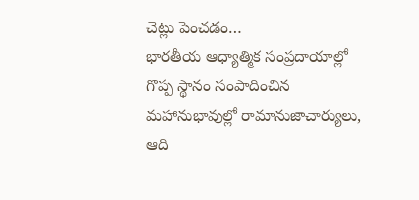చెట్లు పెంచడం…
భారతీయ ఆధ్యాత్మిక సంప్రదాయాల్లో గొప్ప స్థానం సంపాదించిన మహానుభావుల్లో రామానుజాచార్యులు, ఆది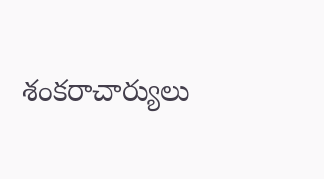శంకరాచార్యులు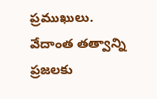ప్రముఖులు. వేదాంత తత్వాన్ని ప్రజలకు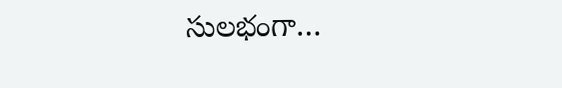సులభంగా…